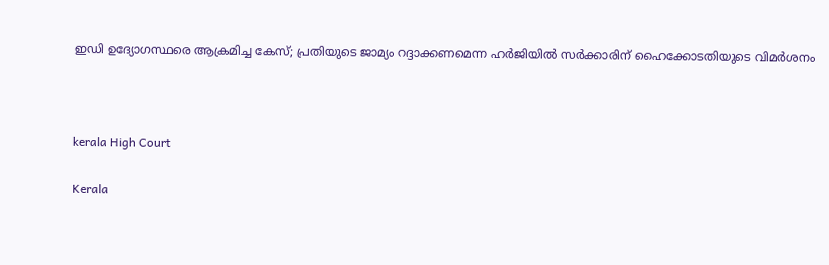ഇഡി ഉദ്യോഗസ്ഥരെ ആക്രമിച്ച കേസ്; പ്രതിയുടെ ജാമ്യം റദ്ദാക്കണമെന്ന ഹർജിയിൽ സർക്കാരിന് ഹൈക്കോടതിയുടെ വിമർശനം



kerala High Court

Kerala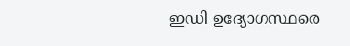ഇഡി ഉദ്യോഗസ്ഥരെ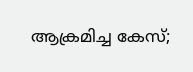ആക്രമിച്ച കേസ്;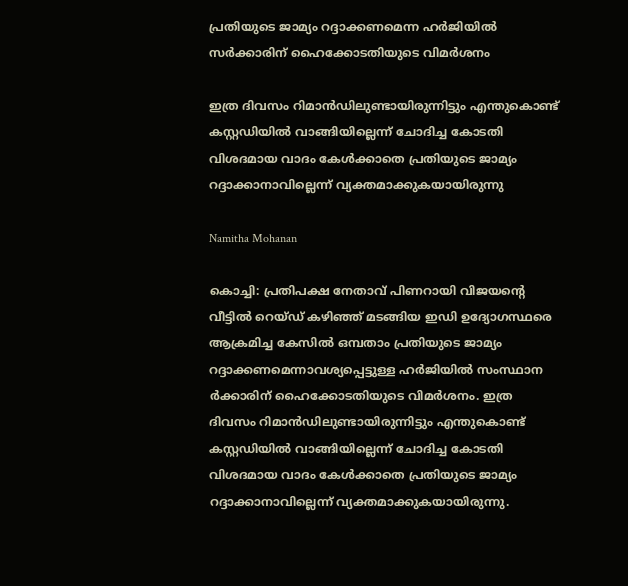പ്രതിയുടെ ജാമ്യം റദ്ദാക്കണമെന്ന ഹർജിയിൽ സർക്കാരിന് ഹൈക്കോടതിയുടെ വിമർശനം

ഇത്ര ദിവസം റിമാൻഡിലുണ്ടായിരുന്നിട്ടും എന്തുകൊണ്ട് കസ്റ്റഡിയിൽ വാങ്ങിയില്ലെന്ന് ചോദിച്ച കോടതി വിശദമായ വാദം കേൾക്കാതെ പ്രതിയുടെ ജാമ്യം റദ്ദാക്കാനാവില്ലെന്ന് വ്യക്തമാക്കുകയായിരുന്നു

Namitha Mohanan

കൊച്ചി: പ്രതിപക്ഷ നേതാവ് പിണറായി വിജയന്‍റെ വീട്ടിൽ റെയ്ഡ് കഴിഞ്ഞ് മടങ്ങിയ ഇഡി ഉദ്യോഗസ്ഥരെ ആക്രമിച്ച കേസിൽ ഒമ്പതാം പ്രതിയുടെ ജാമ്യം റദ്ദാക്കണമെന്നാവശ്യപ്പെട്ടുള്ള ഹർജിയിൽ സംസ്ഥാന ർക്കാരിന് ഹൈക്കോടതിയുടെ വിമർശനം. ഇത്ര ദിവസം റിമാൻഡിലുണ്ടായിരുന്നിട്ടും എന്തുകൊണ്ട് കസ്റ്റഡിയിൽ വാങ്ങിയില്ലെന്ന് ചോദിച്ച കോടതി വിശദമായ വാദം കേൾക്കാതെ പ്രതിയുടെ ജാമ്യം റദ്ദാക്കാനാവില്ലെന്ന് വ്യക്തമാക്കുകയായിരുന്നു.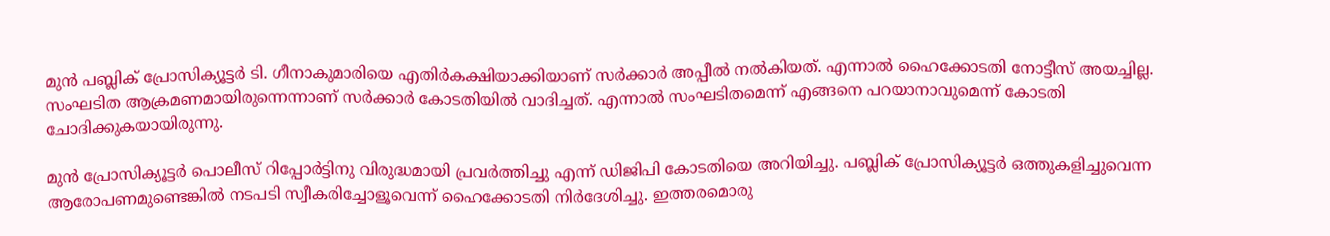മുൻ പബ്ലിക് പ്രോസിക്യൂട്ടർ ടി. ഗീനാകുമാരിയെ എതിർകക്ഷിയാക്കിയാണ് സർക്കാർ അപ്പീൽ നൽകിയത്. എന്നാൽ ഹൈക്കോടതി നോട്ടീസ് അയച്ചില്ല. സംഘടിത ആക്രമണമായിരുന്നെന്നാണ് സർക്കാർ കോടതിയിൽ വാദിച്ചത്. എന്നാൽ സംഘടിതമെന്ന് എങ്ങനെ പറയാനാവുമെന്ന് കോടതി ചോദിക്കുകയായിരുന്നു.

മുൻ പ്രോസിക്യൂട്ടർ പൊലീസ് റിപ്പോർട്ടിനു വിരുദ്ധമായി പ്രവർത്തിച്ചു എന്ന് ഡിജിപി കോടതിയെ അറിയിച്ചു. പബ്ലിക് പ്രോസിക്യൂട്ടർ ഒത്തുകളിച്ചുവെന്ന ആരോപണമുണ്ടെങ്കിൽ നടപടി സ്വീകരിച്ചോളൂവെന്ന് ഹൈക്കോടതി നിർദേശിച്ചു. ഇത്തരമൊരു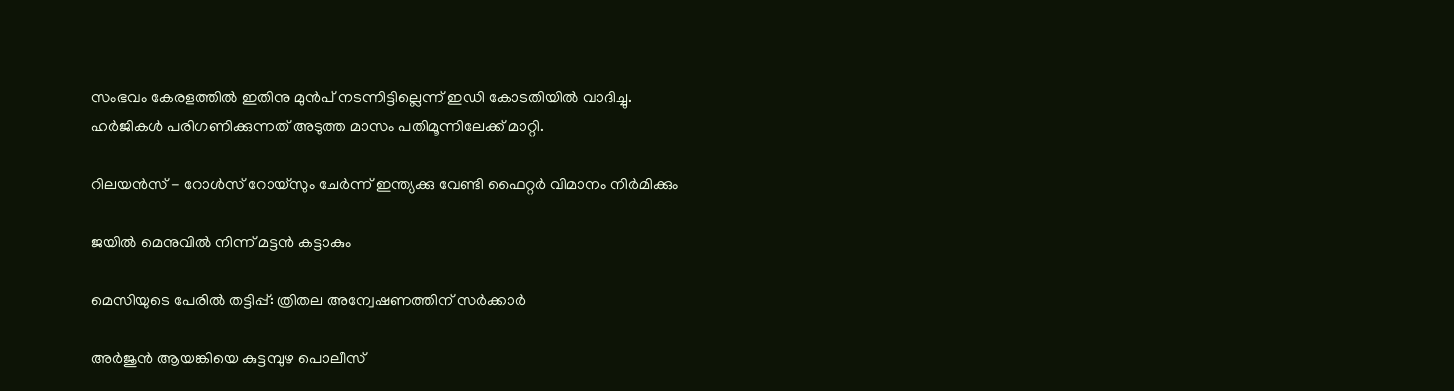സംഭവം കേരളത്തിൽ ഇതിനു മുൻപ് നടന്നിട്ടില്ലെന്ന് ഇഡി കോടതിയിൽ വാദിച്ചു. ഹർജികൾ പരിഗണിക്കുന്നത് അടുത്ത മാസം പതിമൂന്നിലേക്ക് മാറ്റി.

റിലയൻസ് - റോൾസ് റോയ്സും ചേർന്ന് ഇന്ത്യക്കു വേണ്ടി ഫൈറ്റർ വിമാനം നിർമിക്കും

ജയിൽ മെനുവിൽ നിന്ന് മട്ടൻ കട്ടാകും

മെസിയുടെ പേരിൽ തട്ടിപ്പ്: ത്രിതല അന്വേഷണത്തിന് സർക്കാർ

അര്‍ജുന്‍ ആയങ്കിയെ കുട്ടമ്പുഴ പൊലീസ്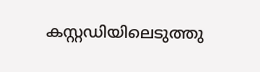കസ്റ്റഡിയിലെടുത്തു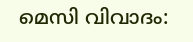മെസി വിവാദം: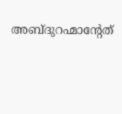അബ്ദുറഹ്മാന്‍റേത്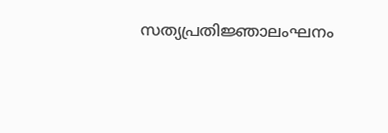സത്യപ്രതിജ്ഞാലംഘനം